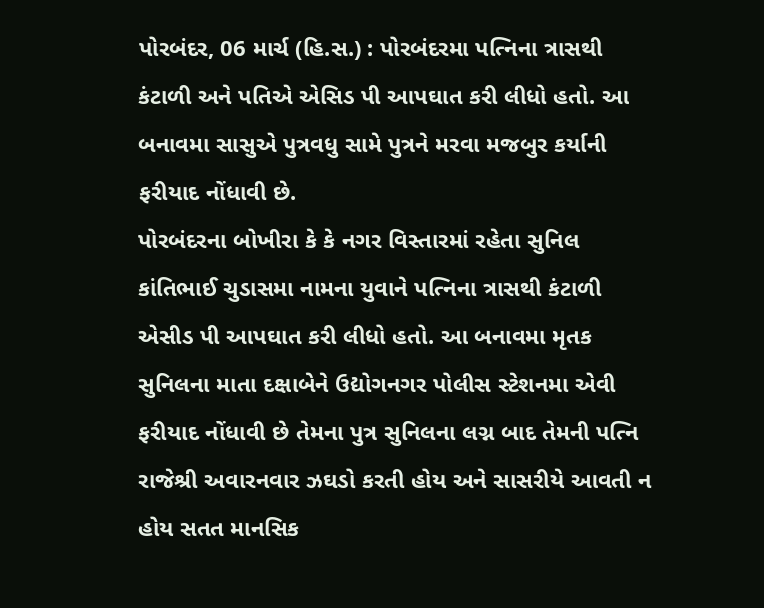પોરબંદર, 06 માર્ચ (હિ.સ.) : પોરબંદરમા પત્નિના ત્રાસથી કંટાળી અને પતિએ એસિડ પી આપઘાત કરી લીધો હતો. આ બનાવમા સાસુએ પુત્રવધુ સામે પુત્રને મરવા મજબુર કર્યાની ફરીયાદ નોંધાવી છે.
પોરબંદરના બોખીરા કે કે નગર વિસ્તારમાં રહેતા સુનિલ કાંતિભાઈ ચુડાસમા નામના યુવાને પત્નિના ત્રાસથી કંટાળી એસીડ પી આપઘાત કરી લીધો હતો. આ બનાવમા મૃતક સુનિલના માતા દક્ષાબેને ઉદ્યોગનગર પોલીસ સ્ટેશનમા એવી ફરીયાદ નોંધાવી છે તેમના પુત્ર સુનિલના લગ્ન બાદ તેમની પત્નિ રાજેશ્રી અવારનવાર ઝઘડો કરતી હોય અને સાસરીયે આવતી ન હોય સતત માનસિક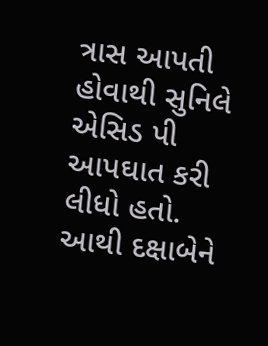ત્રાસ આપતી હોવાથી સુનિલે એસિડ પી આપઘાત કરી લીધો હતો. આથી દક્ષાબેને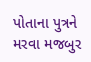પોતાના પુત્રને મરવા મજબુર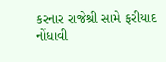કરનાર રાજેશ્રી સામે ફરીયાદ નોંધાવી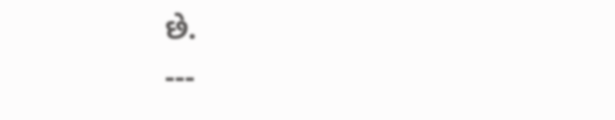છે.
---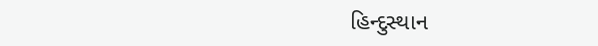હિન્દુસ્થાન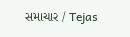સમાચાર / Tejas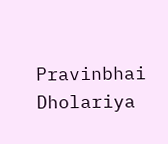Pravinbhai Dholariya